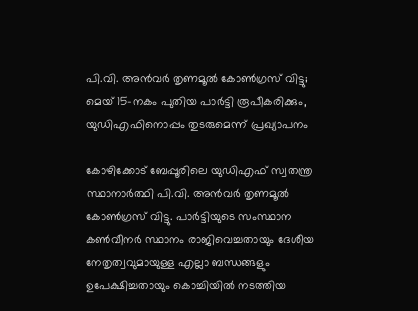പി.വി. അൻവർ തൃണമൂൽ കോൺഗ്രസ് വിട്ടു; മെയ് 15-നകം പുതിയ പാർട്ടി രൂപീകരിക്കും, യുഡിഎഫിനൊപ്പം തുടരുമെന്ന് പ്രഖ്യാപനം

കോഴിക്കോട് ബേപ്പൂരിലെ യുഡിഎഫ് സ്വതന്ത്ര സ്ഥാനാർത്ഥി പി.വി. അൻവർ തൃണമൂൽ കോൺഗ്രസ് വിട്ടു. പാർട്ടിയുടെ സംസ്ഥാന കൺവീനർ സ്ഥാനം രാജിവെച്ചതായും ദേശീയ നേതൃത്വവുമായുള്ള എല്ലാ ബന്ധങ്ങളും ഉപേക്ഷിച്ചതായും കൊച്ചിയിൽ നടത്തിയ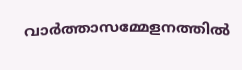വാർത്താസമ്മേളനത്തിൽ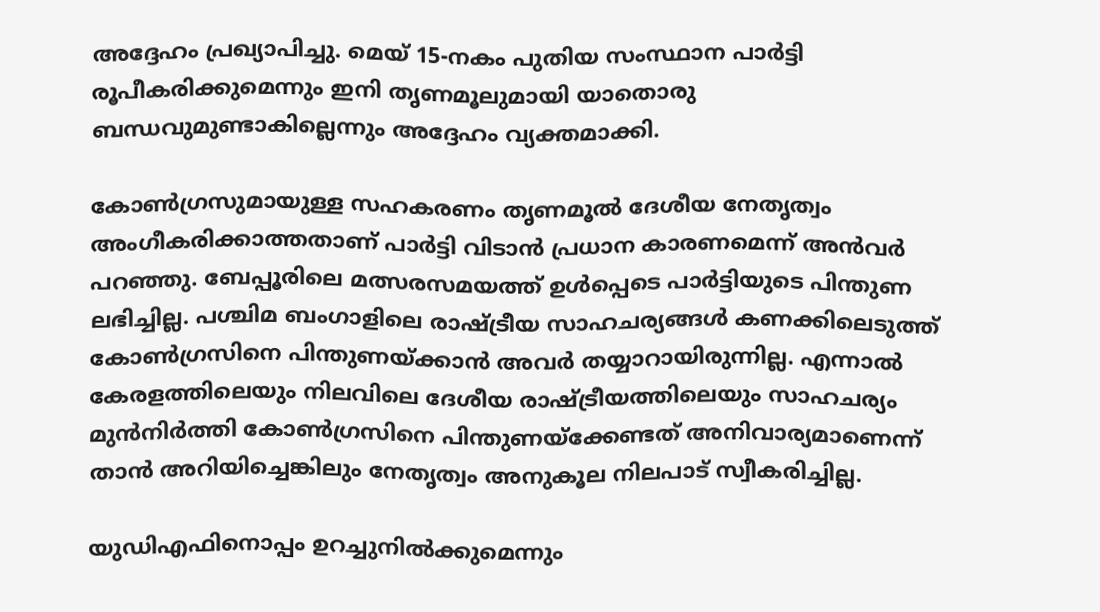അദ്ദേഹം പ്രഖ്യാപിച്ചു. മെയ് 15-നകം പുതിയ സംസ്ഥാന പാർട്ടി രൂപീകരിക്കുമെന്നും ഇനി തൃണമൂലുമായി യാതൊരു ബന്ധവുമുണ്ടാകില്ലെന്നും അദ്ദേഹം വ്യക്തമാക്കി.

കോൺഗ്രസുമായുള്ള സഹകരണം തൃണമൂൽ ദേശീയ നേതൃത്വം അംഗീകരിക്കാത്തതാണ് പാർട്ടി വിടാൻ പ്രധാന കാരണമെന്ന് അൻവർ പറഞ്ഞു. ബേപ്പൂരിലെ മത്സരസമയത്ത് ഉൾപ്പെടെ പാർട്ടിയുടെ പിന്തുണ ലഭിച്ചില്ല. പശ്ചിമ ബംഗാളിലെ രാഷ്ട്രീയ സാഹചര്യങ്ങൾ കണക്കിലെടുത്ത് കോൺഗ്രസിനെ പിന്തുണയ്ക്കാൻ അവർ തയ്യാറായിരുന്നില്ല. എന്നാൽ കേരളത്തിലെയും നിലവിലെ ദേശീയ രാഷ്ട്രീയത്തിലെയും സാഹചര്യം മുൻനിർത്തി കോൺഗ്രസിനെ പിന്തുണയ്ക്കേണ്ടത് അനിവാര്യമാണെന്ന് താൻ അറിയിച്ചെങ്കിലും നേതൃത്വം അനുകൂല നിലപാട് സ്വീകരിച്ചില്ല.

യുഡിഎഫിനൊപ്പം ഉറച്ചുനിൽക്കുമെന്നും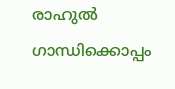രാഹുൽ ഗാന്ധിക്കൊപ്പം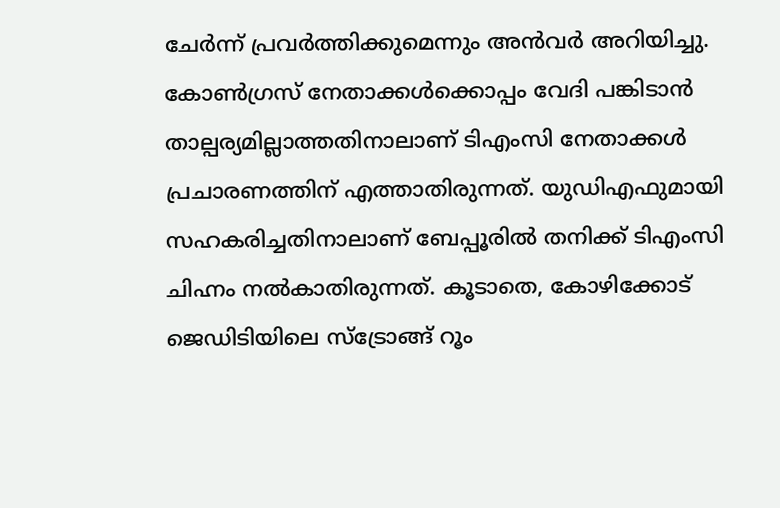ചേർന്ന് പ്രവർത്തിക്കുമെന്നും അൻവർ അറിയിച്ചു. കോൺഗ്രസ് നേതാക്കൾക്കൊപ്പം വേദി പങ്കിടാൻ താല്പര്യമില്ലാത്തതിനാലാണ് ടിഎംസി നേതാക്കൾ പ്രചാരണത്തിന് എത്താതിരുന്നത്. യുഡിഎഫുമായി സഹകരിച്ചതിനാലാണ് ബേപ്പൂരിൽ തനിക്ക് ടിഎംസി ചിഹ്നം നൽകാതിരുന്നത്. കൂടാതെ, കോഴിക്കോട് ജെഡിടിയിലെ സ്ട്രോങ്ങ് റൂം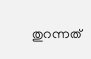തുറന്നത്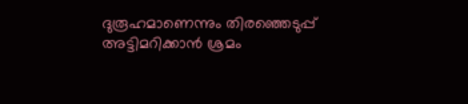ദുരൂഹമാണെന്നും തിരഞ്ഞെടുപ്പ് അട്ടിമറിക്കാൻ ശ്രമം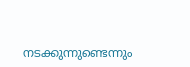നടക്കുന്നുണ്ടെന്നും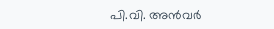പി.വി. അൻവർ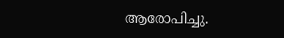ആരോപിച്ചു.